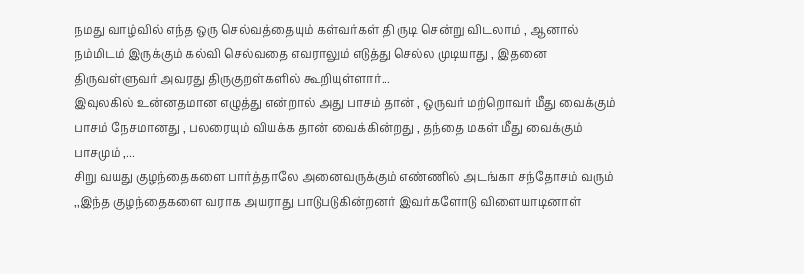நமது வாழ்வில் எந்த ஒரு செல்வத்தையும் கள்வர்கள் தி ருடி சென்று விடலாம் , ஆனால் நம்மிடம் இருக்கும் கல்வி செல்வதை எவராலும் எடுத்து செல்ல முடியாது , இதனை திருவள்ளுவர் அவரது திருகுறள்களில் கூறியுள்ளார்...
இவுலகில் உன்னதமான எழுத்து என்றால் அது பாசம் தான் , ஒருவர் மற்றொவர் மீது வைக்கும் பாசம் நேசமானது , பலரையும் வியக்க தான் வைக்கின்றது , தந்தை மகள் மீது வைக்கும் பாசமும் ,...
சிறு வயது குழந்தைகளை பார்த்தாலே அனைவருக்கும் எண்ணில் அடங்கா சந்தோசம் வரும் ,,இந்த குழந்தைகளை வராக அயராது பாடுபடுகின்றனர் இவர்களோடு விளையாடினாள்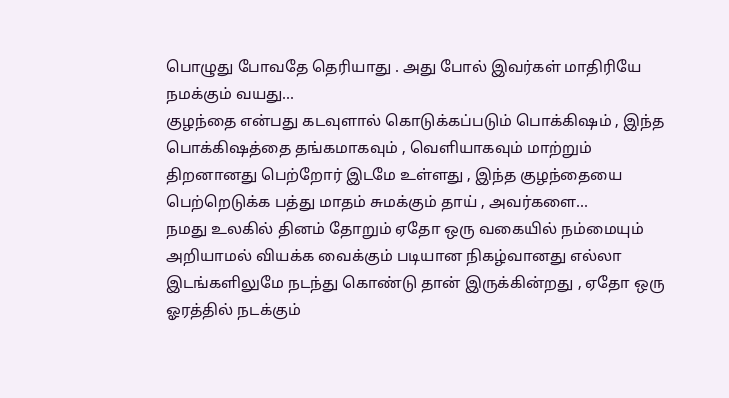பொழுது போவதே தெரியாது . அது போல் இவர்கள் மாதிரியே நமக்கும் வயது...
குழந்தை என்பது கடவுளால் கொடுக்கப்படும் பொக்கிஷம் , இந்த பொக்கிஷத்தை தங்கமாகவும் , வெளியாகவும் மாற்றும் திறனானது பெற்றோர் இடமே உள்ளது , இந்த குழந்தையை பெற்றெடுக்க பத்து மாதம் சுமக்கும் தாய் , அவர்களை...
நமது உலகில் தினம் தோறும் ஏதோ ஒரு வகையில் நம்மையும் அறியாமல் வியக்க வைக்கும் படியான நிகழ்வானது எல்லா இடங்களிலுமே நடந்து கொண்டு தான் இருக்கின்றது , ஏதோ ஒரு ஓரத்தில் நடக்கும்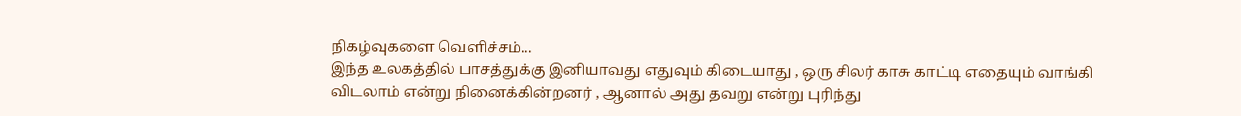நிகழ்வுகளை வெளிச்சம்...
இந்த உலகத்தில் பாசத்துக்கு இனியாவது எதுவும் கிடையாது , ஒரு சிலர் காசு காட்டி எதையும் வாங்கி விடலாம் என்று நினைக்கின்றனர் , ஆனால் அது தவறு என்று புரிந்து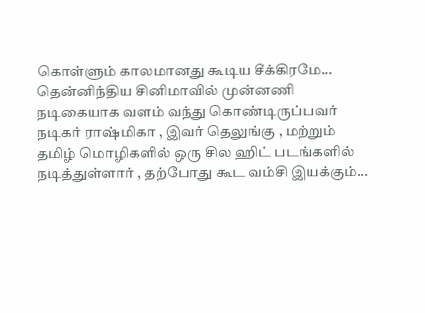கொள்ளும் காலமானது கூடிய சீக்கிரமே...
தென்னிந்திய சினிமாவில் முன்னணி நடிகையாக வளம் வந்து கொண்டிருப்பவர் நடிகர் ராஷ்மிகா , இவர் தெலுங்கு , மற்றும் தமிழ் மொழிகளில் ஒரு சில ஹிட் படங்களில் நடித்துள்ளார் , தற்போது கூட வம்சி இயக்கும்...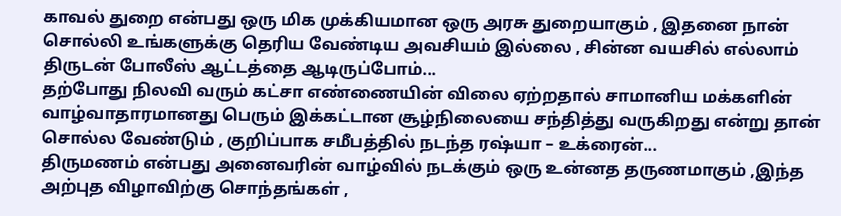காவல் துறை என்பது ஒரு மிக முக்கியமான ஒரு அரசு துறையாகும் , இதனை நான் சொல்லி உங்களுக்கு தெரிய வேண்டிய அவசியம் இல்லை , சின்ன வயசில் எல்லாம் திருடன் போலீஸ் ஆட்டத்தை ஆடிருப்போம்...
தற்போது நிலவி வரும் கட்சா எண்ணையின் விலை ஏற்றதால் சாமானிய மக்களின் வாழ்வாதாரமானது பெரும் இக்கட்டான சூழ்நிலையை சந்தித்து வருகிறது என்று தான் சொல்ல வேண்டும் , குறிப்பாக சமீபத்தில் நடந்த ரஷ்யா – உக்ரைன்...
திருமணம் என்பது அனைவரின் வாழ்வில் நடக்கும் ஒரு உன்னத தருணமாகும் ,இந்த அற்புத விழாவிற்கு சொந்தங்கள் ,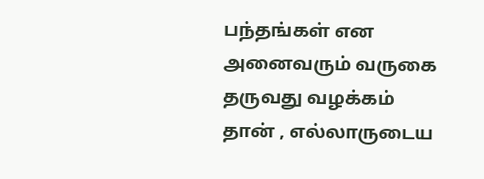பந்தங்கள் என அனைவரும் வருகை தருவது வழக்கம் தான் , எல்லாருடைய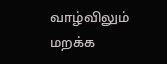வாழ்விலும் மறக்க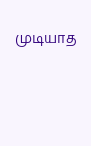முடியாத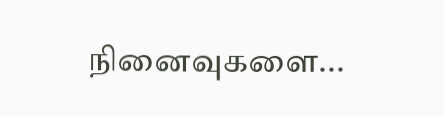நினைவுகளை...